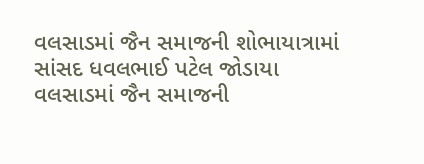વલસાડમાં જૈન સમાજની શોભાયાત્રામાં સાંસદ ધવલભાઈ પટેલ જોડાયા
વલસાડમાં જૈન સમાજની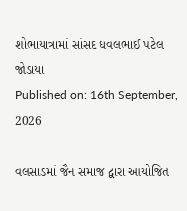શોભાયાત્રામાં સાંસદ ધવલભાઈ પટેલ જોડાયા
Published on: 16th September, 2026

વલસાડમાં જૈન સમાજ દ્વારા આયોજિત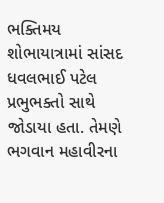ભક્તિમય શોભાયાત્રામાં સાંસદ ધવલભાઈ પટેલ પ્રભુભક્તો સાથે જોડાયા હતા. તેમણે ભગવાન મહાવીરના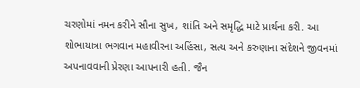ચરણોમાં નમન કરીને સૌના સુખ, શાંતિ અને સમૃદ્ધિ માટે પ્રાર્થના કરી. આ શોભાયાત્રા ભગવાન મહાવીરના અહિંસા, સત્ય અને કરુણાના સંદેશને જીવનમાં અપનાવવાની પ્રેરણા આપનારી હતી. જૈન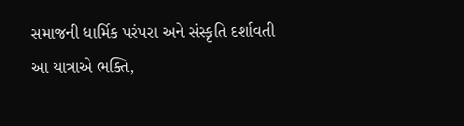સમાજની ધાર્મિક પરંપરા અને સંસ્કૃતિ દર્શાવતી આ યાત્રાએ ભક્તિ,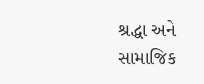શ્રદ્ધા અને સામાજિક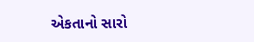એકતાનો સારો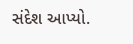સંદેશ આપ્યો.